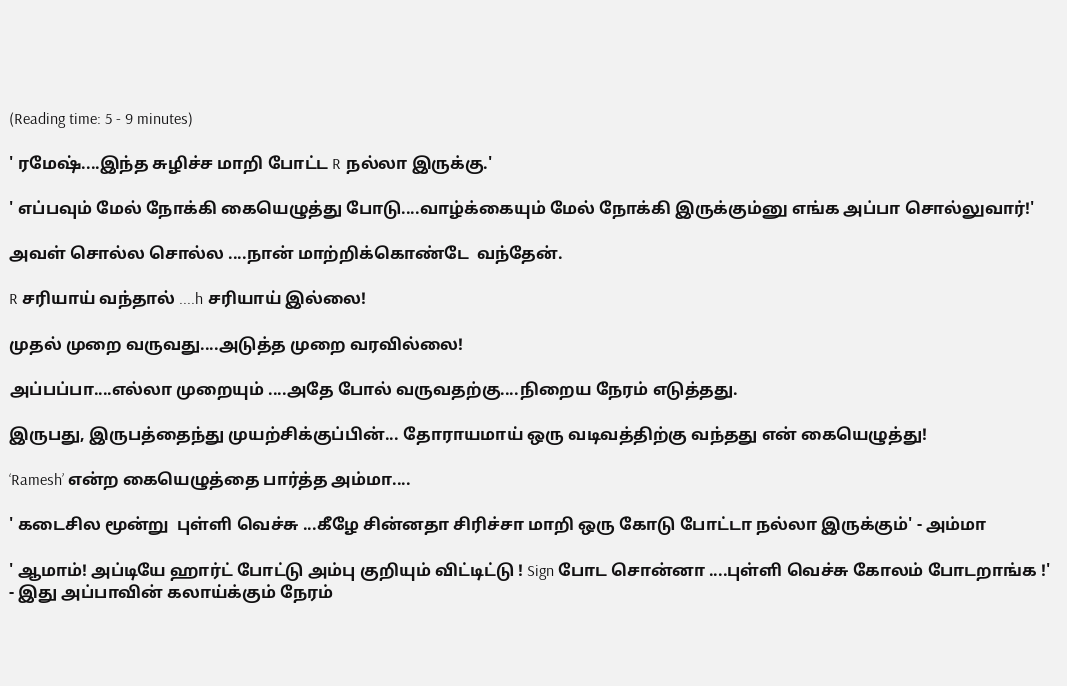(Reading time: 5 - 9 minutes)

' ரமேஷ்....இந்த சுழிச்ச மாறி போட்ட R நல்லா இருக்கு.'

' எப்பவும் மேல் நோக்கி கையெழுத்து போடு....வாழ்க்கையும் மேல் நோக்கி இருக்கும்னு எங்க அப்பா சொல்லுவார்!'

அவள் சொல்ல சொல்ல ....நான் மாற்றிக்கொண்டே  வந்தேன்.

R சரியாய் வந்தால் ....h சரியாய் இல்லை!

முதல் முறை வருவது....அடுத்த முறை வரவில்லை!

அப்பப்பா....எல்லா முறையும் ....அதே போல் வருவதற்கு....நிறைய நேரம் எடுத்தது.

இருபது, இருபத்தைந்து முயற்சிக்குப்பின்... தோராயமாய் ஒரு வடிவத்திற்கு வந்தது என் கையெழுத்து!

‘Ramesh’ என்ற கையெழுத்தை பார்த்த அம்மா....

' கடைசில மூன்று  புள்ளி வெச்சு ...கீழே சின்னதா சிரிச்சா மாறி ஒரு கோடு போட்டா நல்லா இருக்கும்' - அம்மா

' ஆமாம்! அப்டியே ஹார்ட் போட்டு அம்பு குறியும் விட்டிட்டு ! Sign போட சொன்னா ....புள்ளி வெச்சு கோலம் போடறாங்க !' - இது அப்பாவின் கலாய்க்கும் நேரம்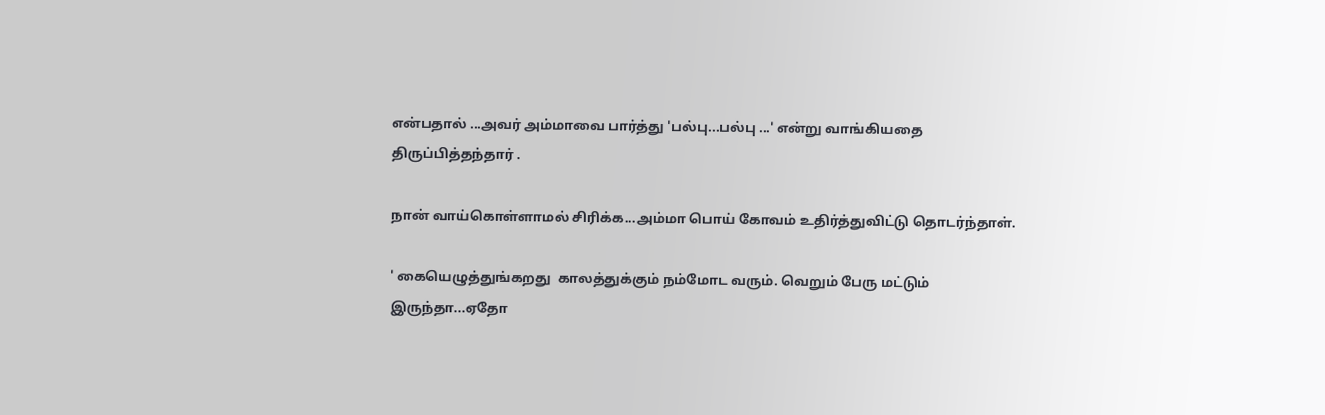என்பதால் ...அவர் அம்மாவை பார்த்து 'பல்பு...பல்பு ...' என்று வாங்கியதை திருப்பித்தந்தார் .

நான் வாய்கொள்ளாமல் சிரிக்க...அம்மா பொய் கோவம் உதிர்த்துவிட்டு தொடர்ந்தாள்.

' கையெழுத்துங்கறது  காலத்துக்கும் நம்மோட வரும். வெறும் பேரு மட்டும் இருந்தா...ஏதோ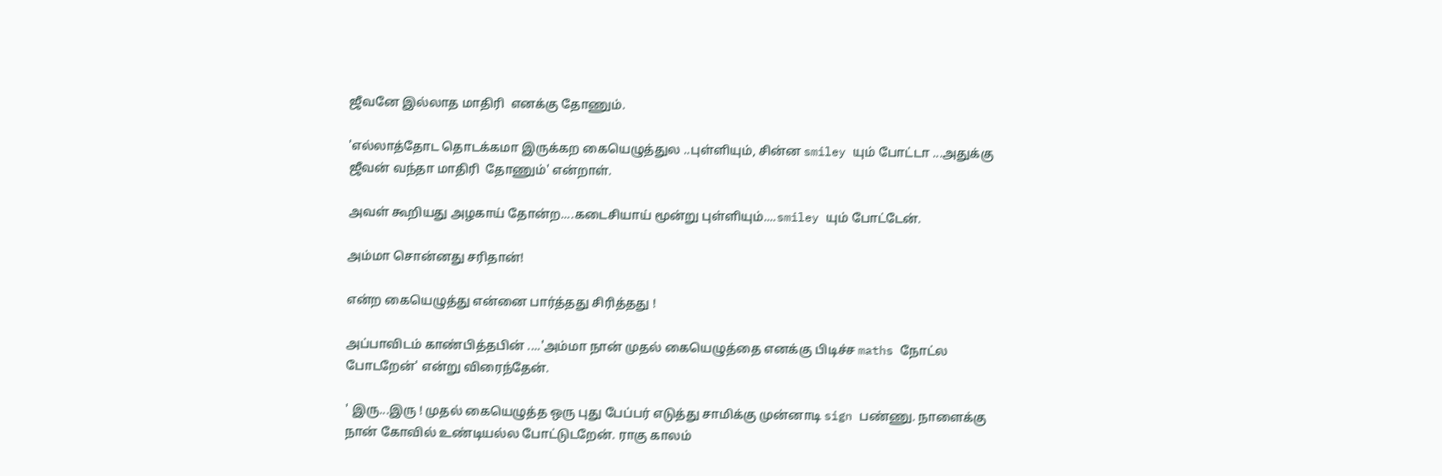ஜீவனே இல்லாத மாதிரி  எனக்கு தோணும்.

'எல்லாத்தோட தொடக்கமா இருக்கற கையெழுத்துல ..புள்ளியும், சின்ன smiley யும் போட்டா ...அதுக்கு ஜீவன் வந்தா மாதிரி  தோணும்' என்றாள்.

அவள் கூறியது அழகாய் தோன்ற....கடைசியாய் மூன்று புள்ளியும்....smiley யும் போட்டேன்.

அம்மா சொன்னது சரிதான்!

என்ற கையெழுத்து என்னை பார்த்தது சிரித்தது !

அப்பாவிடம் காண்பித்தபின் ....'அம்மா நான் முதல் கையெழுத்தை எனக்கு பிடிச்ச maths நோட்ல போடறேன்' என்று விரைந்தேன்.

' இரு...இரு ! முதல் கையெழுத்த ஒரு புது பேப்பர் எடுத்து சாமிக்கு முன்னாடி sign பண்ணு. நாளைக்கு நான் கோவில் உண்டியல்ல போட்டுடறேன். ராகு காலம்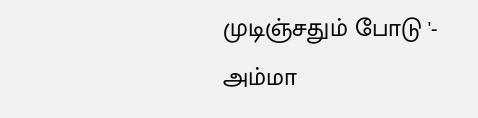முடிஞ்சதும் போடு '- அம்மா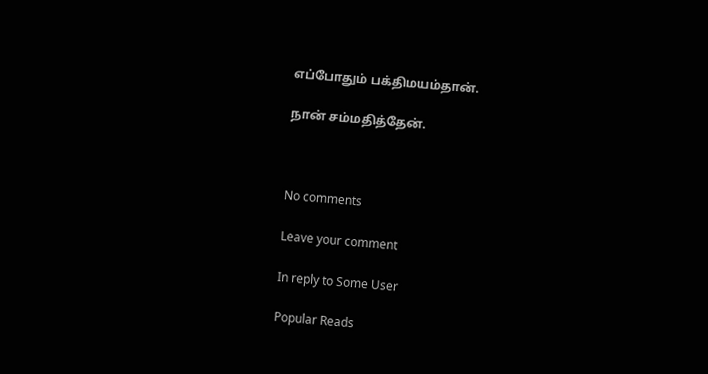எப்போதும் பக்திமயம்தான்.

நான் சம்மதித்தேன்.



No comments

Leave your comment

In reply to Some User

Popular Reads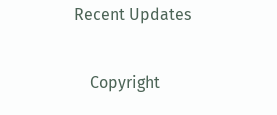Recent Updates

    Copyright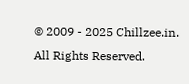© 2009 - 2025 Chillzee.in. All Rights Reserved.